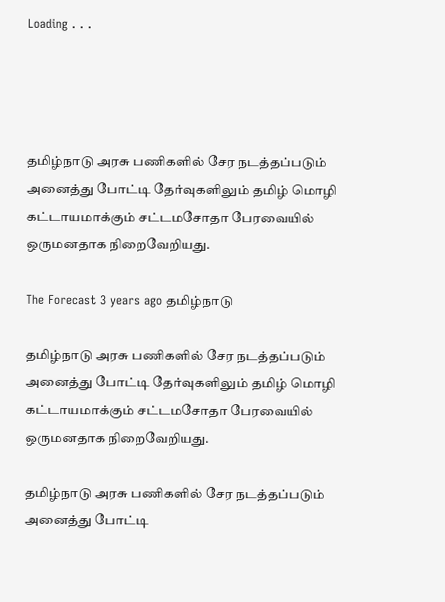Loading . . .




தமிழ்நாடு அரசு பணிகளில் சேர நடத்தப்படும் அனைத்து போட்டி தேர்வுகளிலும் தமிழ் மொழி கட்டாயமாக்கும் சட்டமசோதா பேரவையில் ஒருமனதாக நிறைவேறியது.

The Forecast 3 years ago தமிழ்நாடு

தமிழ்நாடு அரசு பணிகளில் சேர நடத்தப்படும் அனைத்து போட்டி தேர்வுகளிலும் தமிழ் மொழி கட்டாயமாக்கும் சட்டமசோதா பேரவையில் ஒருமனதாக நிறைவேறியது.

தமிழ்நாடு அரசு பணிகளில் சேர நடத்தப்படும் அனைத்து போட்டி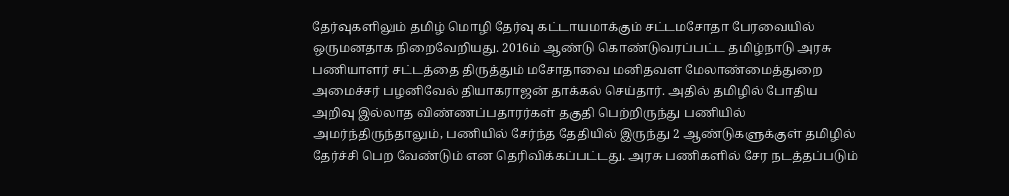தேர்வுகளிலும் தமிழ் மொழி தேர்வு கட்டாயமாக்கும் சட்டமசோதா பேரவையில் ஒருமனதாக நிறைவேறியது. 2016ம் ஆண்டு கொண்டுவரப்பட்ட தமிழ்நாடு அரசு பணியாளர் சட்டத்தை திருத்தும் மசோதாவை மனிதவள மேலாண்மைத்துறை அமைச்சர் பழனிவேல் தியாகராஜன் தாக்கல் செய்தார். அதில் தமிழில் போதிய அறிவு இல்லாத விண்ணப்பதாரர்கள் தகுதி பெற்றிருந்து பணியில் அமர்ந்திருந்தாலும், பணியில் சேர்ந்த தேதியில் இருந்து 2 ஆண்டுகளுக்குள் தமிழில் தேர்ச்சி பெற வேண்டும் என தெரிவிக்கப்பட்டது. அரசு பணிகளில் சேர நடத்தப்படும்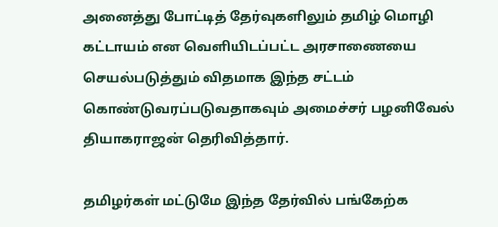அனைத்து போட்டித் தேர்வுகளிலும் தமிழ் மொழி கட்டாயம் என வெளியிடப்பட்ட அரசாணையை செயல்படுத்தும் விதமாக இந்த சட்டம் கொண்டுவரப்படுவதாகவும் அமைச்சர் பழனிவேல் தியாகராஜன் தெரிவித்தார்.

தமிழர்கள் மட்டுமே இந்த தேர்வில் பங்கேற்க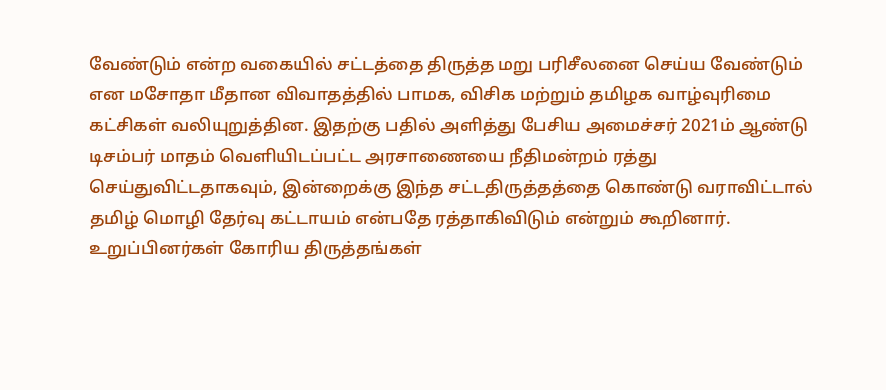வேண்டும் என்ற வகையில் சட்டத்தை திருத்த மறு பரிசீலனை செய்ய வேண்டும் என மசோதா மீதான விவாதத்தில் பாமக, விசிக மற்றும் தமிழக வாழ்வுரிமை கட்சிகள் வலியுறுத்தின. இதற்கு பதில் அளித்து பேசிய அமைச்சர் 2021ம் ஆண்டு டிசம்பர் மாதம் வெளியிடப்பட்ட அரசாணையை நீதிமன்றம் ரத்து செய்துவிட்டதாகவும், இன்றைக்கு இந்த சட்டதிருத்தத்தை கொண்டு வராவிட்டால் தமிழ் மொழி தேர்வு கட்டாயம் என்பதே ரத்தாகிவிடும் என்றும் கூறினார். உறுப்பினர்கள் கோரிய திருத்தங்கள்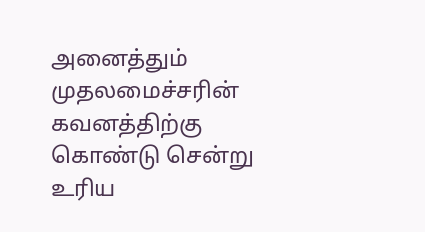அனைத்தும் முதலமைச்சரின் கவனத்திற்கு கொண்டு சென்று உரிய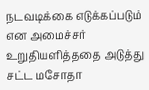நடவடிக்கை எடுக்கப்படும் என அமைச்சர் உறுதியளித்ததை அடுத்து சட்ட மசோதா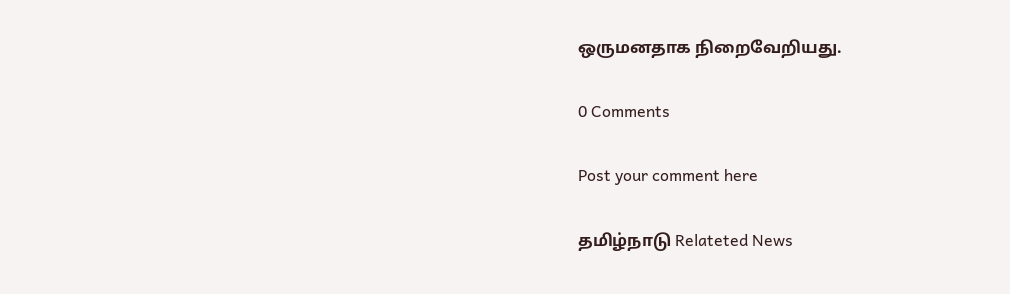ஒருமனதாக நிறைவேறியது.

0 Comments

Post your comment here

தமிழ்நாடு Relateted News